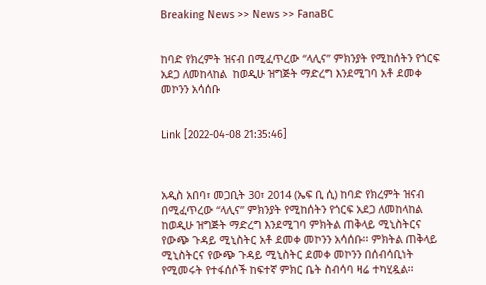Breaking News >> News >> FanaBC


ከባድ የክረምት ዝናብ በሚፈጥረው “ላሊና” ምክንያት የሚከሰትን የጎርፍ አደጋ ለመከላከል  ከወዲሁ ዝግጅት ማድረግ እንደሚገባ አቶ ደመቀ መኮንን አሳሰቡ


Link [2022-04-08 21:35:46]



አዲስ አበባ፣ መጋቢት 30፣ 2014 (ኤፍ ቢ ሲ) ከባድ የክረምት ዝናብ በሚፈጥረው “ላሊና” ምክንያት የሚከሰትን የጎርፍ አደጋ ለመከላከል ከወዲሁ ዝግጅት ማድረግ እንደሚገባ ምክትል ጠቅላይ ሚኒስትርና የውጭ ጉዳይ ሚኒስትር አቶ ደመቀ መኮንን አሳሰቡ፡፡ ምክትል ጠቅላይ ሚኒስትርና የውጭ ጉዳይ ሚኒስትር ደመቀ መኮንን በሰብሳቢነት የሚመሩት የተፋሰሶች ከፍተኛ ምክር ቤት ስብሳባ ዛሬ ተካሂዷል፡፡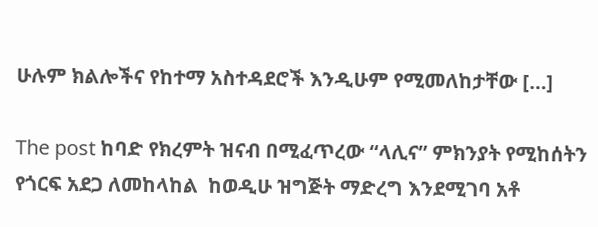ሁሉም ክልሎችና የከተማ አስተዳደሮች እንዲሁም የሚመለከታቸው […]

The post ከባድ የክረምት ዝናብ በሚፈጥረው “ላሊና” ምክንያት የሚከሰትን የጎርፍ አደጋ ለመከላከል  ከወዲሁ ዝግጅት ማድረግ እንደሚገባ አቶ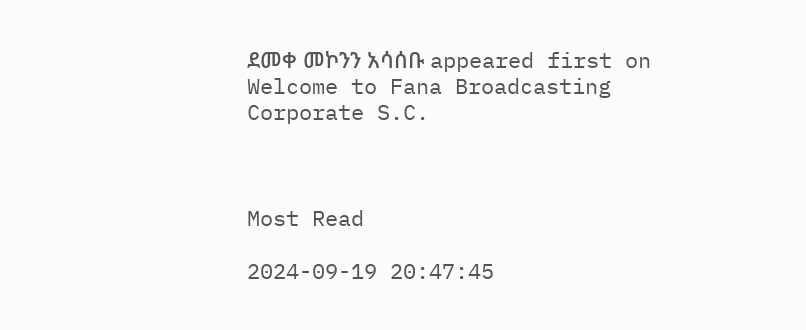ደመቀ መኮንን አሳሰቡ appeared first on Welcome to Fana Broadcasting Corporate S.C.



Most Read

2024-09-19 20:47:45